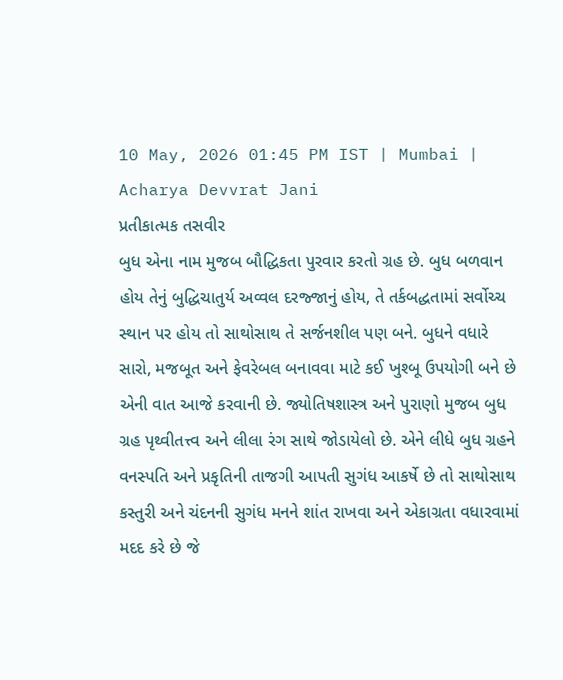10 May, 2026 01:45 PM IST | Mumbai | Acharya Devvrat Jani
પ્રતીકાત્મક તસવીર
બુધ એના નામ મુજબ બૌદ્ધિકતા પુરવાર કરતો ગ્રહ છે. બુધ બળવાન હોય તેનું બુદ્ધિચાતુર્ય અવ્વલ દરજ્જાનું હોય, તે તર્કબદ્ધતામાં સર્વોચ્ચ સ્થાન પર હોય તો સાથોસાથ તે સર્જનશીલ પણ બને. બુધને વધારે સારો, મજબૂત અને ફેવરેબલ બનાવવા માટે કઈ ખુશ્બૂ ઉપયોગી બને છે એની વાત આજે કરવાની છે. જ્યોતિષશાસ્ત્ર અને પુરાણો મુજબ બુધ ગ્રહ પૃથ્વીતત્ત્વ અને લીલા રંગ સાથે જોડાયેલો છે. એને લીધે બુધ ગ્રહને વનસ્પતિ અને પ્રકૃતિની તાજગી આપતી સુગંધ આકર્ષે છે તો સાથોસાથ કસ્તુરી અને ચંદનની સુગંધ મનને શાંત રાખવા અને એકાગ્રતા વધારવામાં મદદ કરે છે જે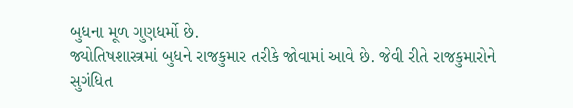બુધના મૂળ ગુણધર્મો છે.
જ્યોતિષશાસ્ત્રમાં બુધને રાજકુમાર તરીકે જોવામાં આવે છે. જેવી રીતે રાજકુમારોને સુગંધિત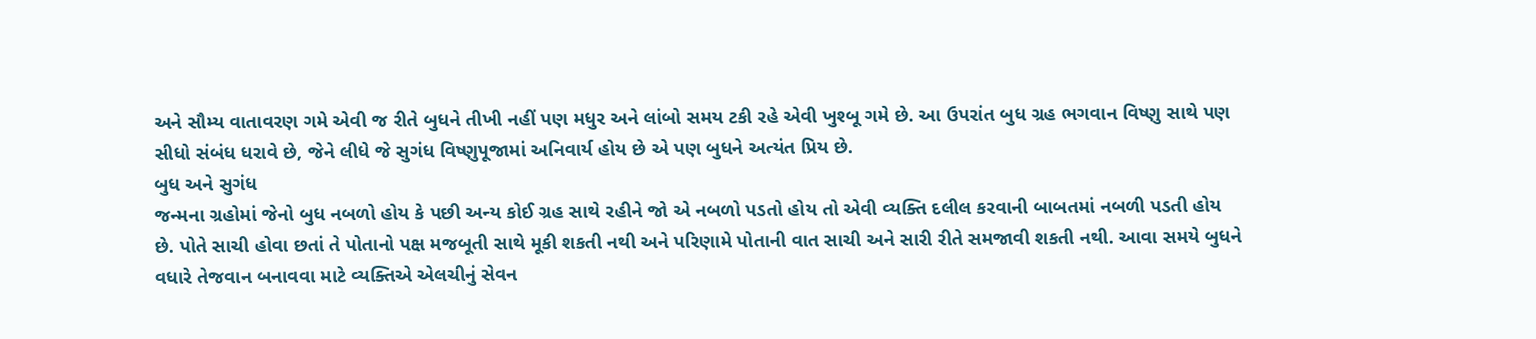અને સૌમ્ય વાતાવરણ ગમે એવી જ રીતે બુધને તીખી નહીં પણ મધુર અને લાંબો સમય ટકી રહે એવી ખુશ્બૂ ગમે છે. આ ઉપરાંત બુધ ગ્રહ ભગવાન વિષ્ણુ સાથે પણ સીધો સંબંધ ધરાવે છે, જેને લીધે જે સુગંધ વિષ્ણુપૂજામાં અનિવાર્ય હોય છે એ પણ બુધને અત્યંત પ્રિય છે.
બુધ અને સુગંધ
જન્મના ગ્રહોમાં જેનો બુધ નબળો હોય કે પછી અન્ય કોઈ ગ્રહ સાથે રહીને જો એ નબળો પડતો હોય તો એવી વ્યક્તિ દલીલ કરવાની બાબતમાં નબળી પડતી હોય છે. પોતે સાચી હોવા છતાં તે પોતાનો પક્ષ મજબૂતી સાથે મૂકી શકતી નથી અને પરિણામે પોતાની વાત સાચી અને સારી રીતે સમજાવી શકતી નથી. આવા સમયે બુધને વધારે તેજવાન બનાવવા માટે વ્યક્તિએ એલચીનું સેવન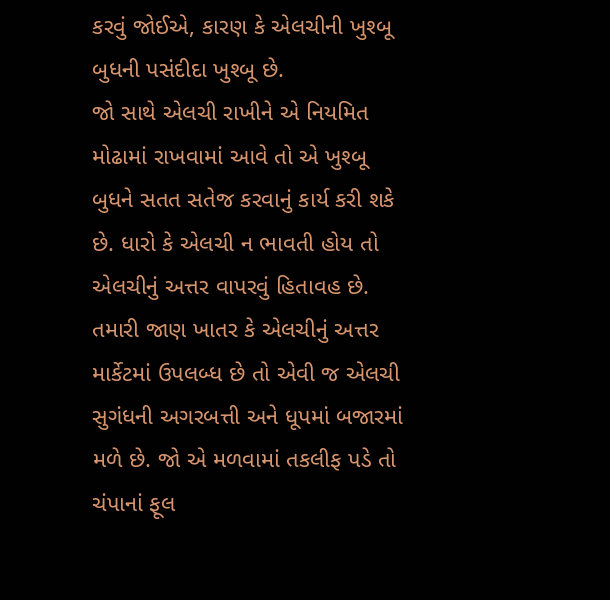કરવું જોઈએ, કારણ કે એલચીની ખુશ્બૂ બુધની પસંદીદા ખુશ્બૂ છે.
જો સાથે એલચી રાખીને એ નિયમિત મોઢામાં રાખવામાં આવે તો એ ખુશ્બૂ બુધને સતત સતેજ કરવાનું કાર્ય કરી શકે છે. ધારો કે એલચી ન ભાવતી હોય તો એલચીનું અત્તર વાપરવું હિતાવહ છે. તમારી જાણ ખાતર કે એલચીનું અત્તર માર્કેટમાં ઉપલબ્ધ છે તો એવી જ એલચી સુગંધની અગરબત્તી અને ધૂપમાં બજારમાં મળે છે. જો એ મળવામાં તકલીફ પડે તો ચંપાનાં ફૂલ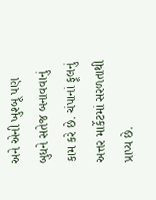અને એની ખુશ્બૂ પણ બુધને સતેજ બનાવવાનું કામ કરે છે. ચંપાનાં ફૂલનું અત્તર માર્કેટમાં સરળતાથી પ્રાપ્ય છે.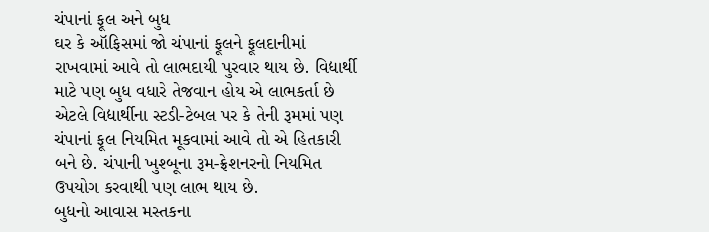ચંપાનાં ફૂલ અને બુધ
ઘર કે ઑફિસમાં જો ચંપાનાં ફૂલને ફૂલદાનીમાં રાખવામાં આવે તો લાભદાયી પુરવાર થાય છે. વિદ્યાર્થી માટે પણ બુધ વધારે તેજવાન હોય એ લાભકર્તા છે એટલે વિદ્યાર્થીના સ્ટડી-ટેબલ પર કે તેની રૂમમાં પણ ચંપાનાં ફૂલ નિયમિત મૂકવામાં આવે તો એ હિતકારી બને છે. ચંપાની ખુશ્બૂના રૂમ-ફ્રેશનરનો નિયમિત ઉપયોગ કરવાથી પણ લાભ થાય છે.
બુધનો આવાસ મસ્તકના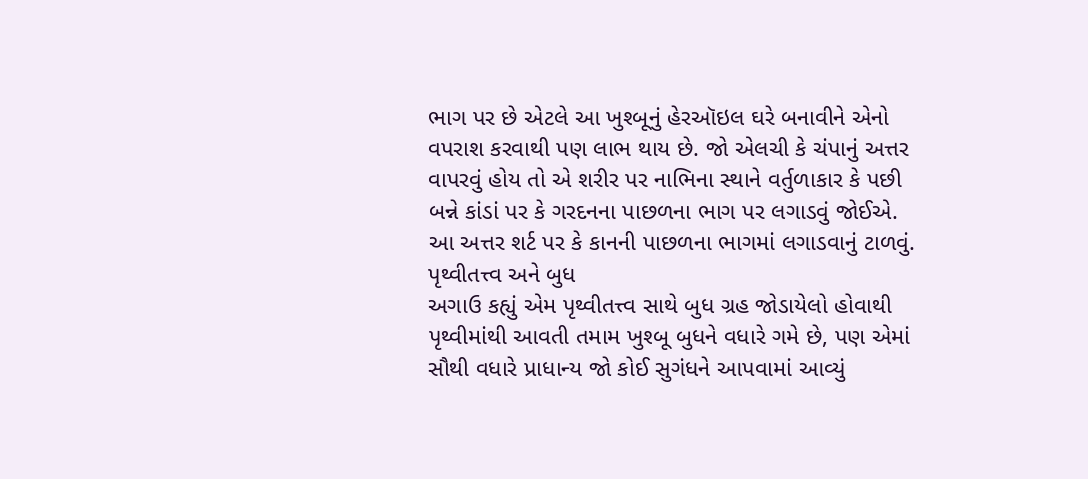ભાગ પર છે એટલે આ ખુશ્બૂનું હેરઑઇલ ઘરે બનાવીને એનો વપરાશ કરવાથી પણ લાભ થાય છે. જો એલચી કે ચંપાનું અત્તર વાપરવું હોય તો એ શરીર પર નાભિના સ્થાને વર્તુળાકાર કે પછી બન્ને કાંડાં પર કે ગરદનના પાછળના ભાગ પર લગાડવું જોઈએ. આ અત્તર શર્ટ પર કે કાનની પાછળના ભાગમાં લગાડવાનું ટાળવું.
પૃથ્વીતત્ત્વ અને બુધ
અગાઉ કહ્યું એમ પૃથ્વીતત્ત્વ સાથે બુધ ગ્રહ જોડાયેલો હોવાથી પૃથ્વીમાંથી આવતી તમામ ખુશ્બૂ બુધને વધારે ગમે છે, પણ એમાં સૌથી વધારે પ્રાધાન્ય જો કોઈ સુગંધને આપવામાં આવ્યું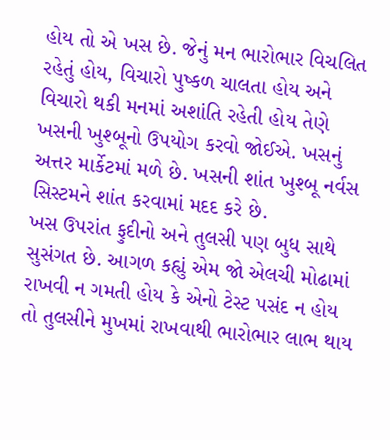હોય તો એ ખસ છે. જેનું મન ભારોભાર વિચલિત રહેતું હોય, વિચારો પુષ્કળ ચાલતા હોય અને વિચારો થકી મનમાં અશાંતિ રહેતી હોય તેણે ખસની ખુશ્બૂનો ઉપયોગ કરવો જોઈએ. ખસનું અત્તર માર્કેટમાં મળે છે. ખસની શાંત ખુશ્બૂ નર્વસ સિસ્ટમને શાંત કરવામાં મદદ કરે છે.
ખસ ઉપરાંત ફુદીનો અને તુલસી પણ બુધ સાથે સુસંગત છે. આગળ કહ્યું એમ જો એલચી મોઢામાં રાખવી ન ગમતી હોય કે એનો ટેસ્ટ પસંદ ન હોય તો તુલસીને મુખમાં રાખવાથી ભારોભાર લાભ થાય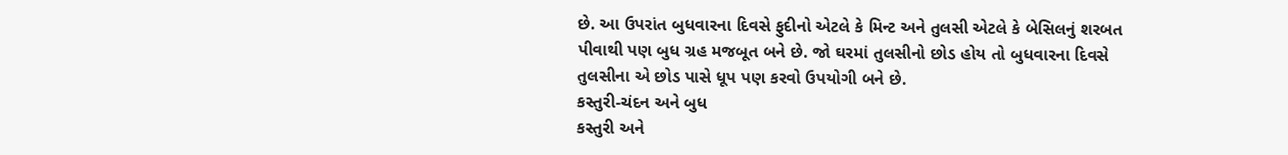છે. આ ઉપરાંત બુધવારના દિવસે ફુદીનો એટલે કે મિન્ટ અને તુલસી એટલે કે બેસિલનું શરબત પીવાથી પણ બુધ ગ્રહ મજબૂત બને છે. જો ઘરમાં તુલસીનો છોડ હોય તો બુધવારના દિવસે તુલસીના એ છોડ પાસે ધૂપ પણ કરવો ઉપયોગી બને છે.
કસ્તુરી-ચંદન અને બુધ
કસ્તુરી અને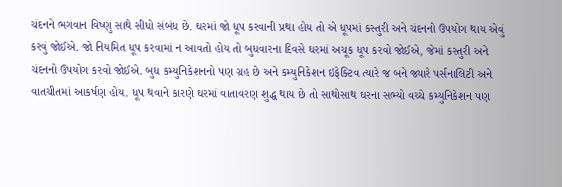ચંદનને ભગવાન વિષ્ણુ સાથે સીધો સંબંધ છે. ઘરમાં જો ધૂપ કરવાની પ્રથા હોય તો એ ધૂપમાં કસ્તુરી અને ચંદનનો ઉપયોગ થાય એવું કરવું જોઈએ. જો નિયમિત ધૂપ કરવામાં ન આવતો હોય તો બુધવારના દિવસે ઘરમાં અચૂક ધૂપ કરવો જોઈએ, જેમાં કસ્તુરી અને ચંદનનો ઉપયોગ કરવો જોઈએ. બુધ કમ્યુનિકેશનનો પણ ગ્રહ છે અને કમ્યુનિકેશન ઇફેક્ટિવ ત્યારે જ બને જ્યારે પર્સનાલિટી અને વાતચીતમાં આકર્ષણ હોય. ધૂપ થવાને કારણે ઘરમાં વાતાવરણ શુદ્ધ થાય છે તો સાથોસાથ ઘરના સભ્યો વચ્ચે કમ્યુનિકેશન પણ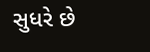સુધરે છે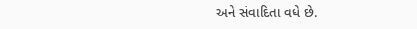અને સંવાદિતા વધે છે.